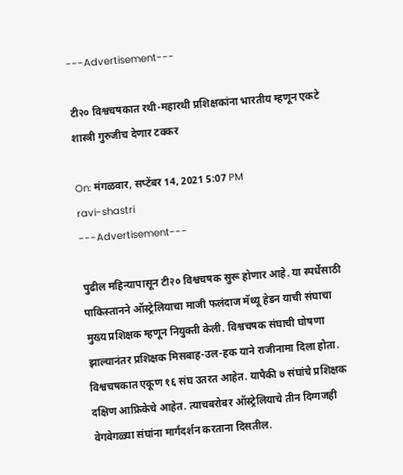---Advertisement---

टी२० विश्वचषकात रथी-महारथी प्रशिक्षकांना भारतीय म्हणून एकटे शास्त्री गुरुजीच देणार टक्कर

On: मंगळवार, सप्टेंबर 14, 2021 5:07 PM
ravi-shastri
---Advertisement---

पुढील महिन्यापासून टी२० विश्वचषक सुरू होणार आहे. या स्पर्धेसाठी पाकिस्तानने ऑस्ट्रेलियाचा माजी फलंदाज मॅथ्यू हेडन याची संघाचा मुख्य प्रशिक्षक म्हणून नियुक्ती केली. विश्वचषक संघाची घोषणा झाल्यानंतर प्रशिक्षक मिसबाह-उल-हक याने राजीनामा दिला होता. विश्वचषकात एकूण १६ संघ उतरत आहेत. यापैकी ७ संघांचे प्रशिक्षक दक्षिण आफ्रिकेचे आहेत. त्याचबरोबर ऑस्ट्रेलियाचे तीन दिग्गजही वेगवेगळ्या संघांना मार्गदर्शन करताना दिसतील.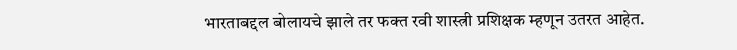भारताबद्दल बोलायचे झाले तर फक्त रवी शास्त्री प्रशिक्षक म्हणून उतरत आहेत.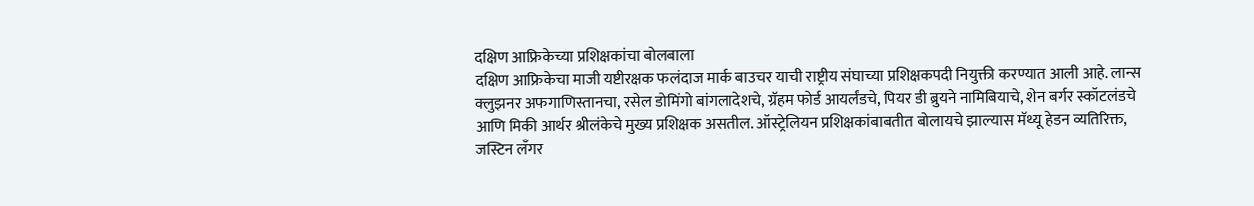दक्षिण आफ्रिकेच्या प्रशिक्षकांचा बोलबाला
दक्षिण आफ्रिकेचा माजी यष्टीरक्षक फलंदाज मार्क बाउचर याची राष्ट्रीय संघाच्या प्रशिक्षकपदी नियुक्ती करण्यात आली आहे. लान्स क्लुझनर अफगाणिस्तानचा, रसेल डोमिंगो बांगलादेशचे, ग्रॅहम फोर्ड आयर्लंडचे, पियर डी ब्रुयने नामिबियाचे, शेन बर्गर स्कॉटलंडचे आणि मिकी आर्थर श्रीलंकेचे मुख्य प्रशिक्षक असतील. ऑस्ट्रेलियन प्रशिक्षकांबाबतीत बोलायचे झाल्यास मॅथ्यू हेडन व्यतिरिक्त, जस्टिन लँगर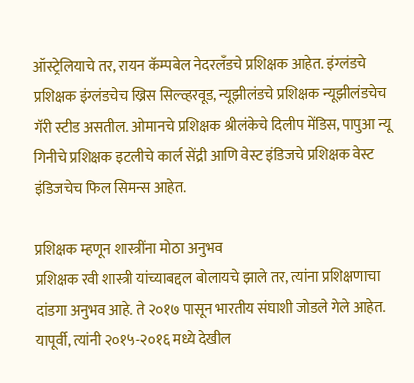ऑस्ट्रेलियाचे तर, रायन कॅम्पबेल नेदरलँडचे प्रशिक्षक आहेत. इंग्लंडचे प्रशिक्षक इंग्लंडचेच ख्रिस सिल्व्हरवूड, न्यूझीलंडचे प्रशिक्षक न्यूझीलंडचेच गॅरी स्टीड असतील. ओमानचे प्रशिक्षक श्रीलंकेचे दिलीप मेंडिस, पापुआ न्यू गिनीचे प्रशिक्षक इटलीचे कार्ल सेंद्री आणि वेस्ट इंडिजचे प्रशिक्षक वेस्ट इंडिजचेच फिल सिमन्स आहेत.

प्रशिक्षक म्हणून शास्त्रींना मोठा अनुभव
प्रशिक्षक रवी शास्त्री यांच्याबद्दल बोलायचे झाले तर, त्यांना प्रशिक्षणाचा दांडगा अनुभव आहे. ते २०१७ पासून भारतीय संघाशी जोडले गेले आहेत. यापूर्वी, त्यांनी २०१५-२०१६ मध्ये देखील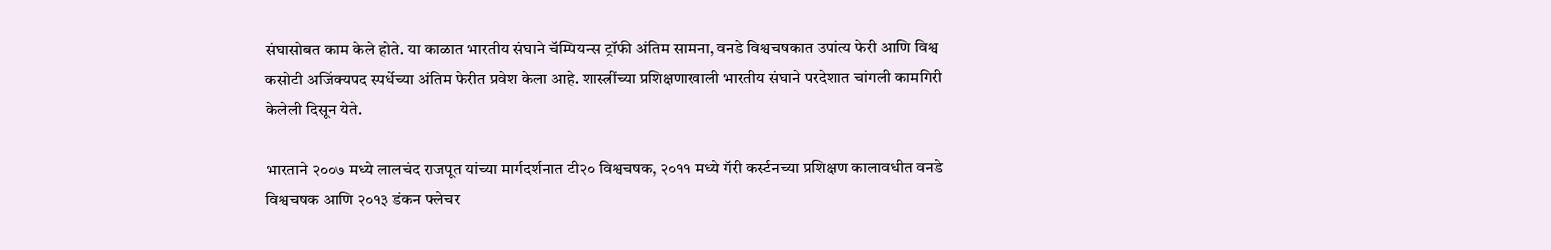संघासोबत काम केले होते. या काळात भारतीय संघाने चॅम्पियन्स ट्रॉफी अंतिम सामना, वनडे विश्वचषकात उपांत्य फेरी आणि विश्व कसोटी अजिंक्यपद स्पर्धेच्या अंतिम फेरीत प्रवेश केला आहे. शास्त्रींच्या प्रशिक्षणाखाली भारतीय संघाने परदेशात चांगली कामगिरी केलेली दिसून येते.

भारताने २००७ मध्ये लालचंद राजपूत यांच्या मार्गदर्शनात टी२० विश्वचषक, २०११ मध्ये गॅरी कर्स्टनच्या प्रशिक्षण कालावधीत वनडे विश्वचषक आणि २०१३ डंकन फ्लेचर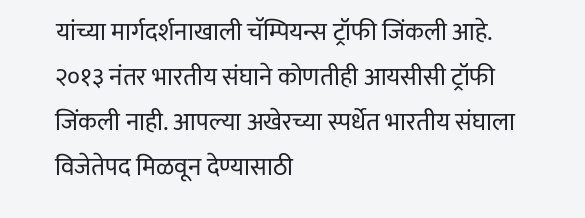यांच्या मार्गदर्शनाखाली चॅम्पियन्स ट्रॉफी जिंकली आहे. २०१३ नंतर भारतीय संघाने कोणतीही आयसीसी ट्रॉफी जिंकली नाही. आपल्या अखेरच्या स्पर्धेत भारतीय संघाला विजेतेपद मिळवून देण्यासाठी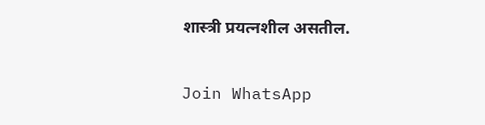शास्त्री प्रयत्नशील असतील.

Join WhatsApp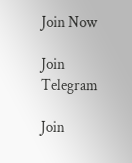Join Now

Join Telegram

Join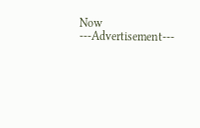Now
---Advertisement---